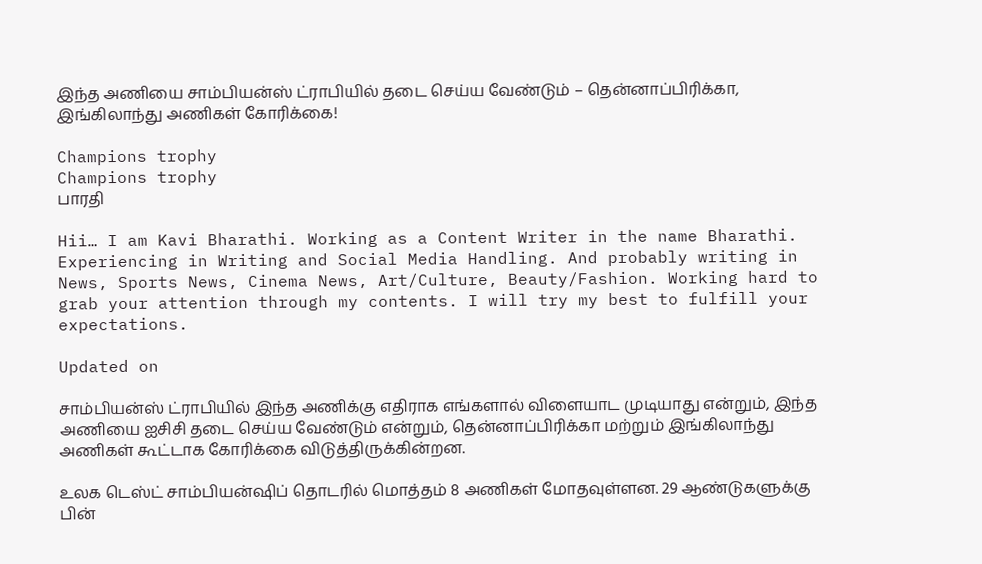இந்த அணியை சாம்பியன்ஸ் ட்ராபியில் தடை செய்ய வேண்டும் – தென்னாப்பிரிக்கா, இங்கிலாந்து அணிகள் கோரிக்கை!

Champions trophy
Champions trophy
பாரதி

Hii… I am Kavi Bharathi. Working as a Content Writer in the name Bharathi. Experiencing in Writing and Social Media Handling. And probably writing in News, Sports News, Cinema News, Art/Culture, Beauty/Fashion. Working hard to grab your attention through my contents. I will try my best to fulfill your expectations.

Updated on

சாம்பியன்ஸ் ட்ராபியில் இந்த அணிக்கு எதிராக எங்களால் விளையாட முடியாது என்றும், இந்த அணியை ஐசிசி தடை செய்ய வேண்டும் என்றும், தென்னாப்பிரிக்கா மற்றும் இங்கிலாந்து அணிகள் கூட்டாக கோரிக்கை விடுத்திருக்கின்றன.

உலக டெஸ்ட் சாம்பியன்ஷிப் தொடரில் மொத்தம் 8 அணிகள் மோதவுள்ளன. 29 ஆண்டுகளுக்கு பின்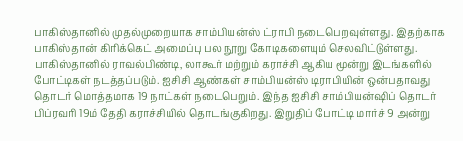பாகிஸ்தானில் முதல்முறையாக சாம்பியன்ஸ் ட்ராபி நடைபெறவுள்ளது. இதற்காக பாகிஸ்தான் கிரிக்கெட் அமைப்பு பல நூறு கோடிகளையும் செலவிட்டுள்ளது. பாகிஸ்தானில் ராவல்பிண்டி, லாகூர் மற்றும் கராச்சி ஆகிய மூன்று இடங்களில் போட்டிகள் நடத்தப்படும். ஐசிசி ஆண்கள் சாம்பியன்ஸ் டிராபியின் ஒன்பதாவது தொடர் மொத்தமாக 19 நாட்கள் நடைபெறும். இந்த ஐசிசி சாம்பியன்ஷிப் தொடர் பிப்ரவரி 19ம் தேதி கராச்சியில் தொடங்குகிறது. இறுதிப் போட்டி மார்ச் 9 அன்று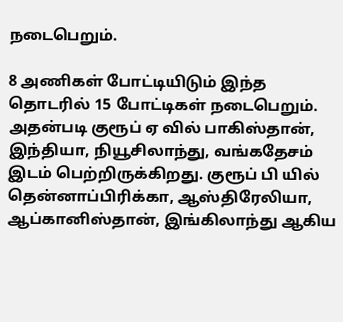நடைபெறும்.

8 அணிகள் போட்டியிடும் இந்த தொடரில் 15 போட்டிகள் நடைபெறும். அதன்படி குரூப் ஏ வில் பாகிஸ்தான், இந்தியா, நியூசிலாந்து, வங்கதேசம் இடம் பெற்றிருக்கிறது. குரூப் பி யில் தென்னாப்பிரிக்கா, ஆஸ்திரேலியா, ஆப்கானிஸ்தான், இங்கிலாந்து ஆகிய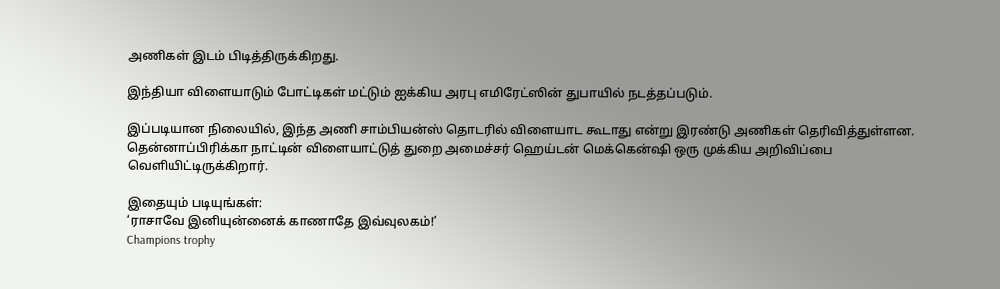அணிகள் இடம் பிடித்திருக்கிறது.

இந்தியா விளையாடும் போட்டிகள் மட்டும் ஐக்கிய அரபு எமிரேட்ஸின் துபாயில் நடத்தப்படும்.

இப்படியான நிலையில், இந்த அணி சாம்பியன்ஸ் தொடரில் விளையாட கூடாது என்று இரண்டு அணிகள் தெரிவித்துள்ளன. தென்னாப்பிரிக்கா நாட்டின் விளையாட்டுத் துறை அமைச்சர் ஹெய்டன் மெக்கென்ஷி ஒரு முக்கிய அறிவிப்பை வெளியிட்டிருக்கிறார்.

இதையும் படியுங்கள்:
‘ராசாவே இனியுன்னைக் காணாதே இவ்வுலகம்!’
Champions trophy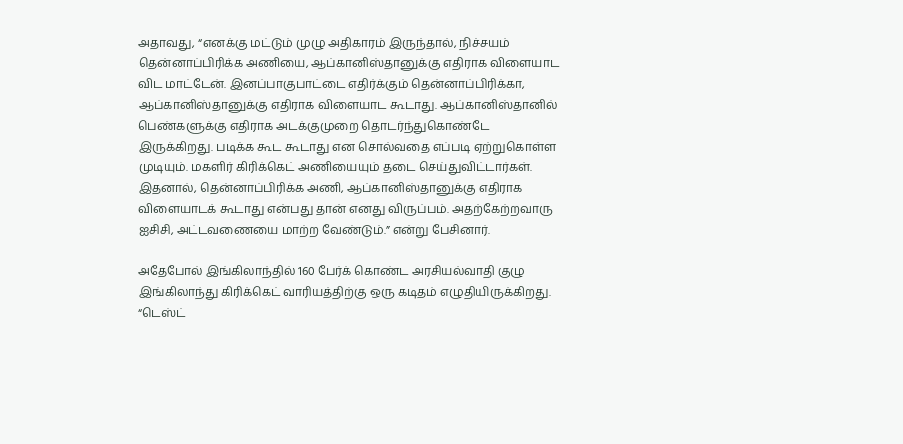அதாவது, “எனக்கு மட்டும் முழு அதிகாரம் இருந்தால், நிச்சயம் தென்னாப்பிரிக்க அணியை, ஆப்கானிஸ்தானுக்கு எதிராக விளையாட விட மாட்டேன். இனப்பாகுபாட்டை எதிர்க்கும் தென்னாப்பிரிக்கா, ஆப்கானிஸ்தானுக்கு எதிராக விளையாட கூடாது. ஆப்கானிஸ்தானில் பெண்களுக்கு எதிராக அடக்குமுறை தொடர்ந்துகொண்டே இருக்கிறது. படிக்க கூட கூடாது என சொல்வதை எப்படி ஏற்றுகொள்ள முடியும். மகளிர் கிரிக்கெட் அணியையும் தடை செய்துவிட்டார்கள். இதனால், தென்னாப்பிரிக்க அணி, ஆப்கானிஸ்தானுக்கு எதிராக விளையாடக் கூடாது என்பது தான் எனது விருப்பம். அதற்கேற்றவாரு ஐசிசி, அட்டவணையை மாற்ற வேண்டும்.” என்று பேசினார்.

அதேபோல் இங்கிலாந்தில் 160 பேர்க் கொண்ட அரசியல்வாதி குழு இங்கிலாந்து கிரிக்கெட் வாரியத்திற்கு ஒரு கடிதம் எழுதியிருக்கிறது. “டெஸ்ட்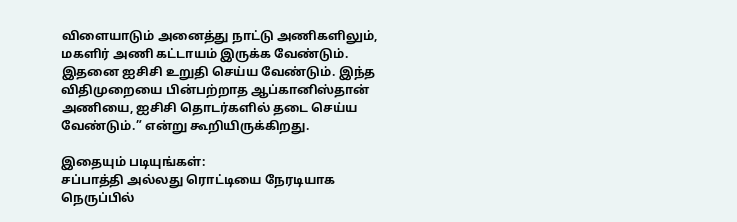விளையாடும் அனைத்து நாட்டு அணிகளிலும், மகளிர் அணி கட்டாயம் இருக்க வேண்டும். இதனை ஐசிசி உறுதி செய்ய வேண்டும். இந்த விதிமுறையை பின்பற்றாத ஆப்கானிஸ்தான் அணியை, ஐசிசி தொடர்களில் தடை செய்ய வேண்டும்.” என்று கூறியிருக்கிறது.

இதையும் படியுங்கள்:
சப்பாத்தி அல்லது ரொட்டியை நேரடியாக நெருப்பில்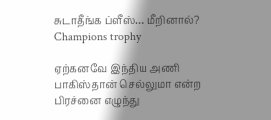சுடாதீங்க ப்ளீஸ்… மீறினால்?
Champions trophy

ஏற்கனவே இந்திய அணி பாகிஸ்தான் செல்லுமா என்ற பிரச்னை எழுந்து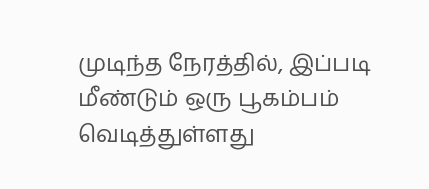முடிந்த நேரத்தில், இப்படி மீண்டும் ஒரு பூகம்பம் வெடித்துள்ளது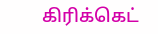கிரிக்கெட்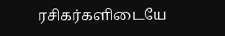ரசிகர்களிடையே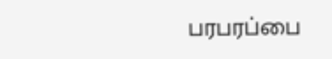பரபரப்பை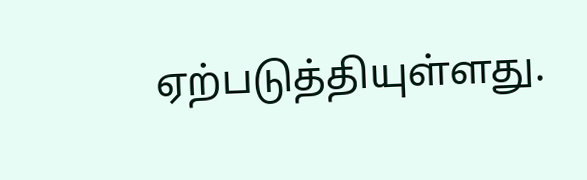ஏற்படுத்தியுள்ளது.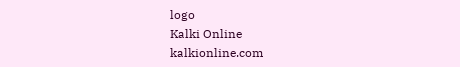logo
Kalki Online
kalkionline.com